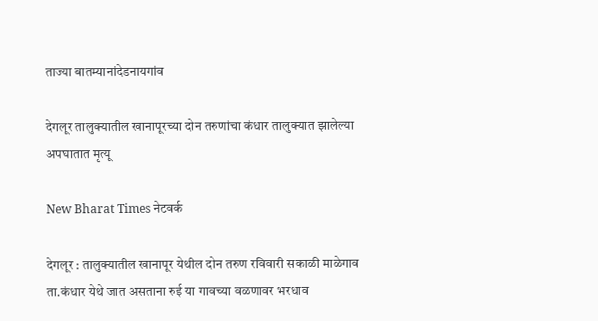ताज्या बातम्यानांदेडनायगांव

देगलूर तालुक्यातील खानापूरच्या दोन तरुणांचा कंधार तालुक्यात झालेल्या अपघातात मृत्यू

New Bharat Times नेटवर्क

देगलूर : तालुक्यातील खानापूर येथील दोन तरुण रविवारी सकाळी माळेगाव ता.कंधार येथे जात असताना रुई या गावच्या वळणावर भरधाव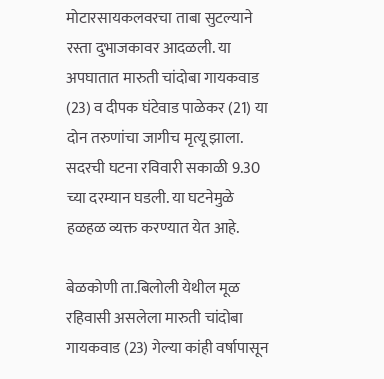मोटारसायकलवरचा ताबा सुटल्याने रस्ता दुभाजकावर आदळली. या अपघातात मारुती चांदोबा गायकवाड (23) व दीपक घंटेवाड पाळेकर (21) या दोन तरुणांचा जागीच मृत्यू झाला. सदरची घटना रविवारी सकाळी 9.30 च्या दरम्यान घडली. या घटनेमुळे हळहळ व्यक्त करण्यात येत आहे.

बेळकोणी ता.बिलोली येथील मूळ रहिवासी असलेला मारुती चांदोबा गायकवाड (23) गेल्या कांही वर्षापासून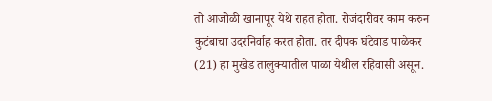तो आजोळी खानापूर येथे राहत होता. रोजंदारीवर काम करुन कुटंबाचा उदरनिर्वाह करत होता. तर दीपक घंटेवाड पाळेकर (21) हा मुखेड तालुक्यातील पाळा येथील रहिवासी असून.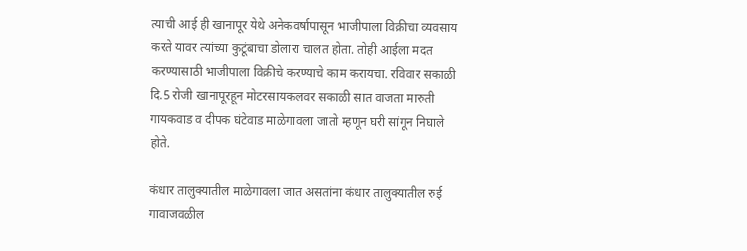त्याची आई ही खानापूर येथे अनेकवर्षापासून भाजीपाला विक्रीचा व्यवसाय करते यावर त्यांच्या कुटूंबाचा डोलारा चालत होता. तोही आईला मदत करण्यासाठी भाजीपाला विक्रीचे करण्याचे काम करायचा. रविवार सकाळी दि.5 रोजी खानापूरहून मोटरसायकलवर सकाळी सात वाजता मारुती गायकवाड व दीपक घंटेवाड माळेगावला जातो म्हणून घरी सांगून निघाले होते.

कंधार तालुक्यातील माळेगावला जात असतांना कंधार तालुक्यातील रुई गावाजवळील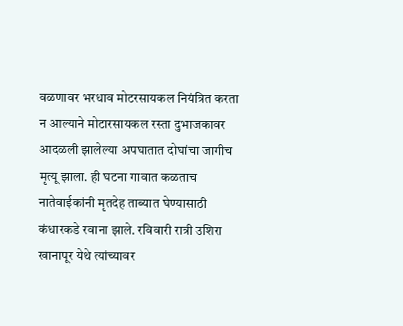वळणावर भरधाव मोटरसायकल नियंत्रित करता न आल्याने मोटारसायकल रस्ता दुभाजकावर आदळली झालेल्या अपघातात दोघांचा जागीच मृत्यू झाला. ही घटना गावात कळताच नातेवाईकांनी मृतदेह ताब्यात घेण्यासाठी कंधारकडे रवाना झाले. रविवारी रात्री उशिरा खानापूर येथे त्यांच्यावर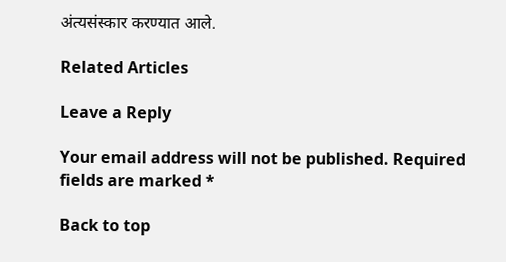अंत्यसंस्कार करण्यात आले.

Related Articles

Leave a Reply

Your email address will not be published. Required fields are marked *

Back to top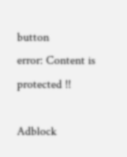button
error: Content is protected !!

Adblock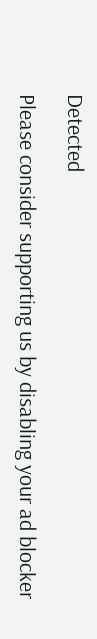Detected

Please consider supporting us by disabling your ad blocker